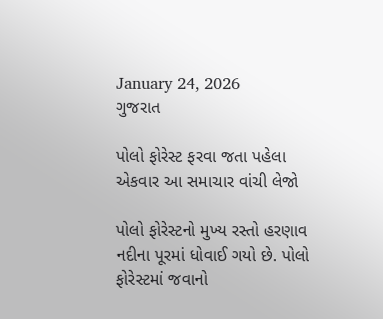January 24, 2026
ગુજરાત

પોલો ફોરેસ્ટ ફરવા જતા પહેલા એકવાર આ સમાચાર વાંચી લેજો

પોલો ફોરેસ્ટનો મુખ્ય રસ્તો હરણાવ નદીના પૂરમાં ધોવાઈ ગયો છે. પોલો ફોરેસ્ટમાં જવાનો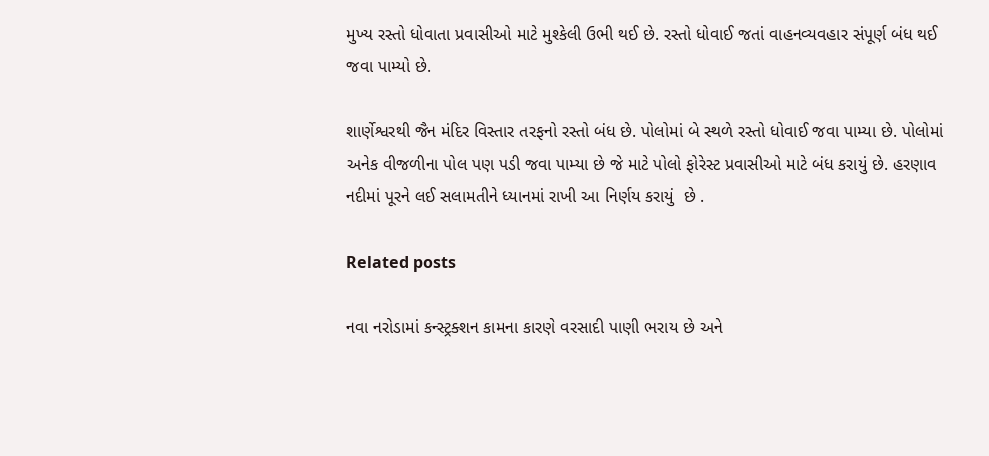મુખ્ય રસ્તો ધોવાતા પ્રવાસીઓ માટે મુશ્કેલી ઉભી થઈ છે. રસ્તો ધોવાઈ જતાં વાહનવ્યવહાર સંપૂર્ણ બંધ થઈ જવા પામ્યો છે.

શાર્ણેશ્વરથી જૈન મંદિર વિસ્તાર તરફનો રસ્તો બંધ છે. પોલોમાં બે સ્થળે રસ્તો ધોવાઈ જવા પામ્યા છે. પોલોમાં અનેક વીજળીના પોલ પણ પડી જવા પામ્યા છે જે માટે પોલો ફોરેસ્ટ પ્રવાસીઓ માટે બંધ કરાયું છે. હરણાવ નદીમાં પૂરને લઈ સલામતીને ધ્યાનમાં રાખી આ નિર્ણય કરાયું  છે .

Related posts

નવા નરોડામાં કન્સ્ટ્રક્શન કામના કારણે વરસાદી પાણી ભરાય છે અને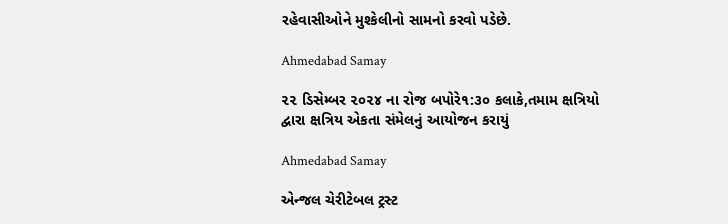રહેવાસીઓને મુશ્કેલીનો સામનો કરવો પડેછે.

Ahmedabad Samay

૨૨ ડિસેમ્બર ૨૦૨૪ ના રોજ બપોરે૧:૩૦ કલાકે,તમામ ક્ષત્રિયો દ્વારા ક્ષત્રિય એકતા સંમેલનું આયોજન કરાયું

Ahmedabad Samay

એન્જલ ચેરીટેબલ ટ્રસ્ટ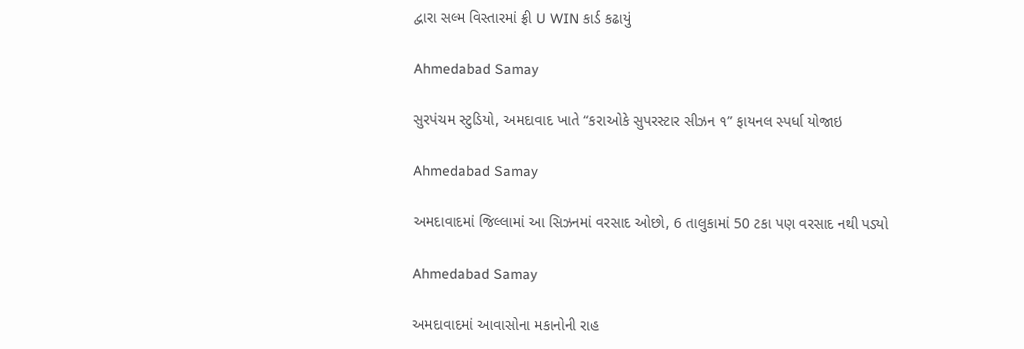દ્વારા સલ્મ વિસ્તારમાં ફ્રી U WIN કાર્ડ કઢાયું

Ahmedabad Samay

સુરપંચમ સ્ટુડિયો, અમદાવાદ ખાતે “કરાઓકે સુપરસ્ટાર સીઝન ૧” ફાયનલ સ્પર્ધા યોજાઇ

Ahmedabad Samay

અમદાવાદમાં જિલ્લામાં આ સિઝનમાં વરસાદ ઓછો, 6 તાલુકામાં 50 ટકા પણ વરસાદ નથી પડ્યો

Ahmedabad Samay

અમદાવાદમાં આવાસોના મકાનોની રાહ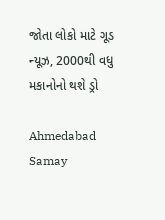જોતા લોકો માટે ગૂડ ન્યૂઝ, 2000થી વધુ મકાનોનો થશે ડ્રો

Ahmedabad Samay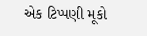એક ટિપ્પણી મૂકો